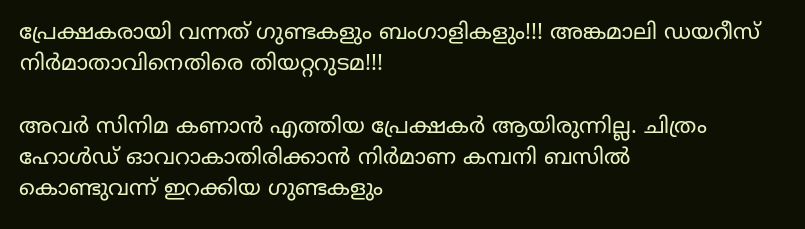പ്രേക്ഷകരായി വന്നത് ഗുണ്ടകളും ബംഗാളികളും!!! അങ്കമാലി ഡയറീസ് നിര്‍മാതാവിനെതിരെ തിയറ്ററുടമ!!!

അവര്‍ സിനിമ കണാന്‍ എത്തിയ പ്രേക്ഷകര്‍ ആയിരുന്നില്ല. ചിത്രം ഹോള്‍ഡ് ഓവറാകാതിരിക്കാന്‍ നിര്‍മാണ കമ്പനി ബസില്‍ കൊണ്ടുവന്ന് ഇറക്കിയ ഗുണ്ടകളും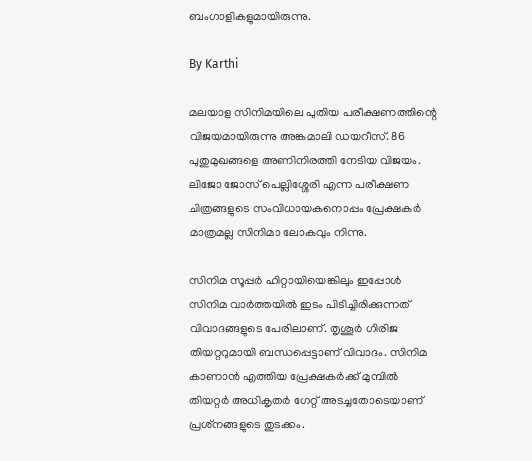ബംഗാളികളുമായിരുന്നു.

By Karthi

മലയാള സിനിമയിലെ പുതിയ പരീക്ഷണത്തിന്റെ വിജയമായിരുന്നു അങ്കമാലി ഡയറീസ്. 86 പുതുമുഖങ്ങളെ അണിനിരത്തി നേടിയ വിജയം. ലിജോ ജോസ് പെല്ലിശ്ശേരി എന്ന പരീക്ഷണ ചിത്രങ്ങളുടെ സംവിധായകനൊപ്പം പ്രേക്ഷകര്‍ മാത്രമല്ല സിനിമാ ലോകവും നിന്നു.

സിനിമ സൂപ്പര്‍ ഹിറ്റായിയെങ്കിലും ഇപ്പോള്‍ സിനിമ വാര്‍ത്തയില്‍ ഇടം പിടിച്ചിരിക്കുന്നത് വിവാദങ്ങളുടെ പേരിലാണ്. തൃശൂര്‍ ഗിരിജ തിയറ്ററുമായി ബന്ധപ്പെട്ടാണ് വിവാദം. സിനിമ കാണാന്‍ എത്തിയ പ്രേക്ഷകര്‍ക്ക് മുമ്പില്‍ തിയറ്റര്‍ അധികൃതര്‍ ഗേറ്റ് അടച്ചതോടെയാണ് പ്രശ്‌നങ്ങളുടെ തുടക്കം.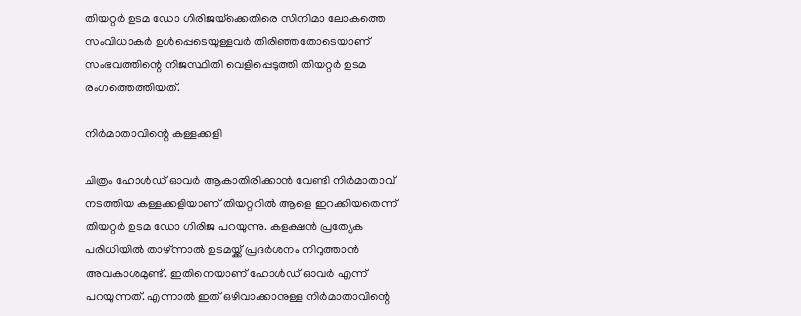തിയറ്റര്‍ ഉടമ ഡോ ഗിരിജയ്‌ക്കെതിരെ സിനിമാ ലോകത്തെ സംവിധാകര്‍ ഉള്‍പ്പെടെയുള്ളവര്‍ തിരിഞ്ഞതോടെയാണ് സംഭവത്തിന്റെ നിജസ്ഥിതി വെളിപ്പെടുത്തി തിയറ്റര്‍ ഉടമ രംഗത്തെത്തിയത്.

നിര്‍മാതാവിന്റെ കള്ളക്കളി

ചിത്രം ഹോള്‍ഡ് ഓവര്‍ ആകാതിരിക്കാന്‍ വേണ്ടി നിര്‍മാതാവ് നടത്തിയ കള്ളക്കളിയാണ് തിയറ്ററില്‍ ആളെ ഇറക്കിയതെന്ന് തിയറ്റര്‍ ഉടമ ഡോ ഗിരിജ പറയുന്നു. കളക്ഷന്‍ പ്രത്യേക പരിധിയില്‍ താഴ്ന്നാല്‍ ഉടമയ്ക്ക് പ്രദര്‍ശനം നിറുത്താന്‍ അവകാശമുണ്ട്. ഇതിനെയാണ് ഹോള്‍ഡ് ഓവര്‍ എന്ന് പറയുന്നത്. എന്നാല്‍ ഇത് ഒഴിവാക്കാനുള്ള നിര്‍മാതാവിന്റെ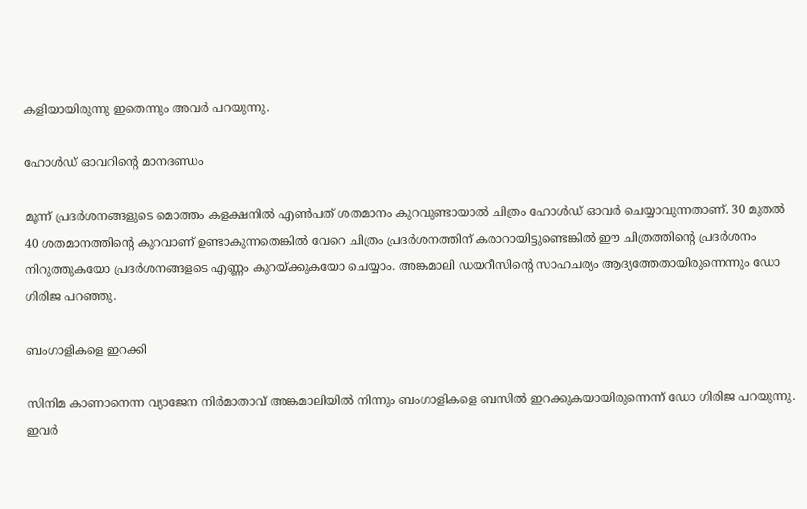കളിയായിരുന്നു ഇതെന്നും അവര്‍ പറയുന്നു.

ഹോള്‍ഡ് ഓവറിന്റെ മാനദണ്ഡം

മൂന്ന് പ്രദര്‍ശനങ്ങളുടെ മൊത്തം കളക്ഷനില്‍ എണ്‍പത് ശതമാനം കുറവുണ്ടായാല്‍ ചിത്രം ഹോള്‍ഡ് ഓവര്‍ ചെയ്യാവുന്നതാണ്. 30 മുതല്‍ 40 ശതമാനത്തിന്റെ കുറവാണ് ഉണ്ടാകുന്നതെങ്കില്‍ വേറെ ചിത്രം പ്രദര്‍ശനത്തിന് കരാറായിട്ടുണ്ടെങ്കില്‍ ഈ ചിത്രത്തിന്റെ പ്രദര്‍ശനം നിറുത്തുകയോ പ്രദര്‍ശനങ്ങളടെ എണ്ണം കുറയ്ക്കുകയോ ചെയ്യാം. അങ്കമാലി ഡയറീസിന്റെ സാഹചര്യം ആദ്യത്തേതായിരുന്നെന്നും ഡോ ഗിരിജ പറഞ്ഞു.

ബംഗാളികളെ ഇറക്കി

സിനിമ കാണാനെന്ന വ്യാജേന നിര്‍മാതാവ് അങ്കമാലിയില്‍ നിന്നും ബംഗാളികളെ ബസില്‍ ഇറക്കുകയായിരുന്നെന്ന് ഡോ ഗിരിജ പറയുന്നു. ഇവര്‍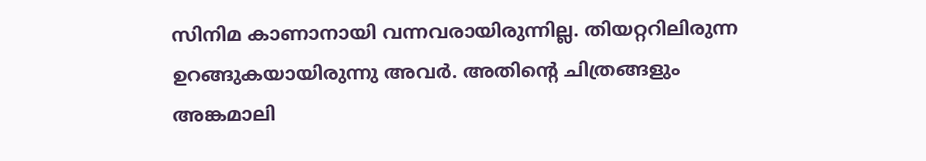സിനിമ കാണാനായി വന്നവരായിരുന്നില്ല. തിയറ്ററിലിരുന്ന ഉറങ്ങുകയായിരുന്നു അവര്‍. അതിന്റെ ചിത്രങ്ങളും അങ്കമാലി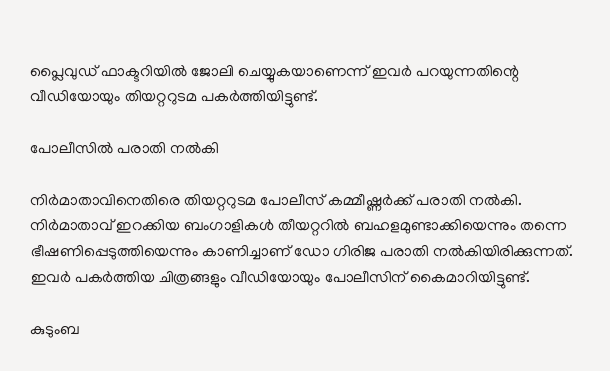പ്ലൈവുഡ് ഫാക്ടറിയില്‍ ജോലി ചെയ്യുകയാണെന്ന് ഇവര്‍ പറയുന്നതിന്റെ വീഡിയോയും തിയറ്ററുടമ പകര്‍ത്തിയിട്ടുണ്ട്.

പോലീസില്‍ പരാതി നല്‍കി

നിര്‍മാതാവിനെതിരെ തിയറ്ററുടമ പോലീസ് കമ്മീഷ്ണര്‍ക്ക് പരാതി നല്‍കി. നിര്‍മാതാവ് ഇറക്കിയ ബംഗാളികള്‍ തീയറ്ററില്‍ ബഹളമുണ്ടാക്കിയെന്നും തന്നെ ഭീഷണിപ്പെടുത്തിയെന്നും കാണിച്ചാണ് ഡോ ഗിരിജ പരാതി നല്‍കിയിരിക്കുന്നത്. ഇവര്‍ പകര്‍ത്തിയ ചിത്രങ്ങളും വീഡിയോയും പോലീസിന് കൈമാറിയിട്ടുണ്ട്.

കുടുംബ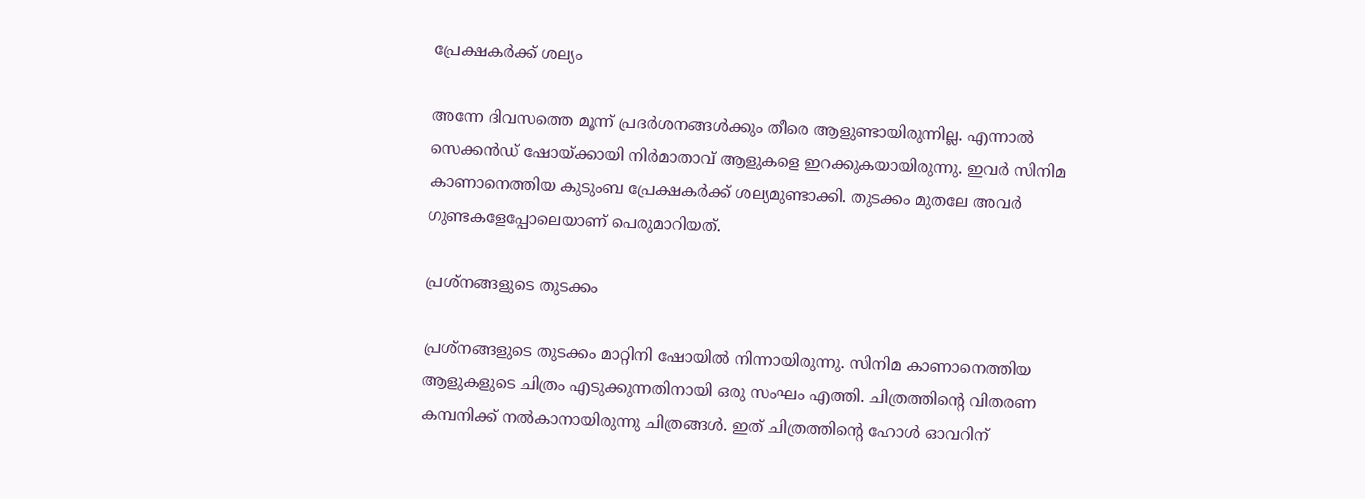പ്രേക്ഷകര്‍ക്ക് ശല്യം

അന്നേ ദിവസത്തെ മൂന്ന് പ്രദര്‍ശനങ്ങള്‍ക്കും തീരെ ആളുണ്ടായിരുന്നില്ല. എന്നാല്‍ സെക്കന്‍ഡ് ഷോയ്ക്കായി നിര്‍മാതാവ് ആളുകളെ ഇറക്കുകയായിരുന്നു. ഇവര്‍ സിനിമ കാണാനെത്തിയ കുടുംബ പ്രേക്ഷകര്‍ക്ക് ശല്യമുണ്ടാക്കി. തുടക്കം മുതലേ അവര്‍ ഗുണ്ടകളേപ്പോലെയാണ് പെരുമാറിയത്.

പ്രശ്‌നങ്ങളുടെ തുടക്കം

പ്രശ്‌നങ്ങളുടെ തുടക്കം മാറ്റിനി ഷോയില്‍ നിന്നായിരുന്നു. സിനിമ കാണാനെത്തിയ ആളുകളുടെ ചിത്രം എടുക്കുന്നതിനായി ഒരു സംഘം എത്തി. ചിത്രത്തിന്റെ വിതരണ കമ്പനിക്ക് നല്‍കാനായിരുന്നു ചിത്രങ്ങള്‍. ഇത് ചിത്രത്തിന്റെ ഹോള്‍ ഓവറിന്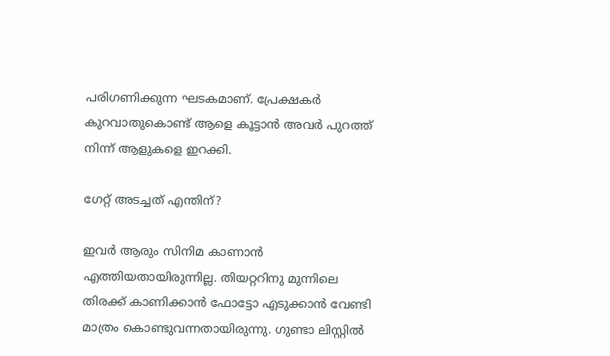പരിഗണിക്കുന്ന ഘടകമാണ്. പ്രേക്ഷകര്‍ കുറവാതുകൊണ്ട് ആളെ കൂട്ടാന്‍ അവര്‍ പുറത്ത് നിന്ന് ആളുകളെ ഇറക്കി.

ഗേറ്റ് അടച്ചത് എന്തിന്?

ഇവര്‍ ആരും സിനിമ കാണാന്‍ എത്തിയതായിരുന്നില്ല. തിയറ്ററിനു മുന്നിലെ തിരക്ക് കാണിക്കാന്‍ ഫോട്ടോ എടുക്കാന്‍ വേണ്ടി മാത്രം കൊണ്ടുവന്നതായിരുന്നു. ഗുണ്ടാ ലിസ്റ്റില്‍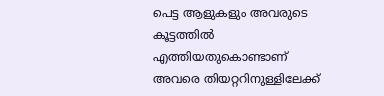പെട്ട ആളുകളും അവരുടെ കൂട്ടത്തില്‍ എത്തിയതുകൊണ്ടാണ് അവരെ തിയറ്ററിനുള്ളിലേക്ക്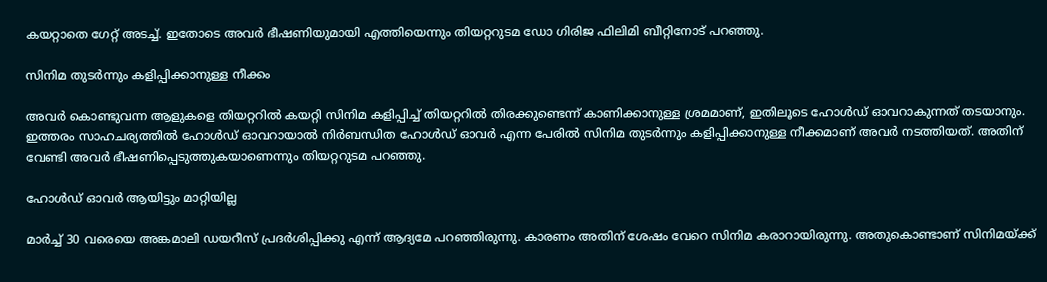കയറ്റാതെ ഗേറ്റ് അടച്ച്. ഇതോടെ അവര്‍ ഭീഷണിയുമായി എത്തിയെന്നും തിയറ്ററുടമ ഡോ ഗിരിജ ഫിലിമി ബീറ്റിനോട് പറഞ്ഞു.

സിനിമ തുടര്‍ന്നും കളിപ്പിക്കാനുള്ള നീക്കം

അവര്‍ കൊണ്ടുവന്ന ആളുകളെ തിയറ്ററില്‍ കയറ്റി സിനിമ കളിപ്പിച്ച് തിയറ്ററില്‍ തിരക്കുണ്ടെന്ന് കാണിക്കാനുള്ള ശ്രമമാണ്, ഇതിലൂടെ ഹോള്‍ഡ് ഓവറാകുന്നത് തടയാനും. ഇത്തരം സാഹചര്യത്തില്‍ ഹോള്‍ഡ് ഓവറായാല്‍ നിര്‍ബന്ധിത ഹോള്‍ഡ് ഓവര്‍ എന്ന പേരില്‍ സിനിമ തുടര്‍ന്നും കളിപ്പിക്കാനുള്ള നീക്കമാണ് അവര്‍ നടത്തിയത്. അതിന് വേണ്ടി അവര്‍ ഭീഷണിപ്പെടുത്തുകയാണെന്നും തിയറ്ററുടമ പറഞ്ഞു.

ഹോള്‍ഡ് ഓവര്‍ ആയിട്ടും മാറ്റിയില്ല

മാര്‍ച്ച് 30 വരെയെ അങ്കമാലി ഡയറീസ് പ്രദര്‍ശിപ്പിക്കു എന്ന് ആദ്യമേ പറഞ്ഞിരുന്നു. കാരണം അതിന് ശേഷം വേറെ സിനിമ കരാറായിരുന്നു. അതുകൊണ്ടാണ് സിനിമയ്ക്ക്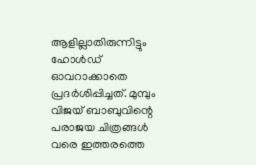ആളില്ലാതിരുന്നിട്ടും ഹോള്‍ഡ് ഓവറാക്കാതെ പ്രദര്‍ശിപ്പിച്ചത്. മുമ്പും വിജയ് ബാബുവിന്റെ പരാജയ ചിത്രങ്ങള്‍ വരെ ഇത്തരത്തെ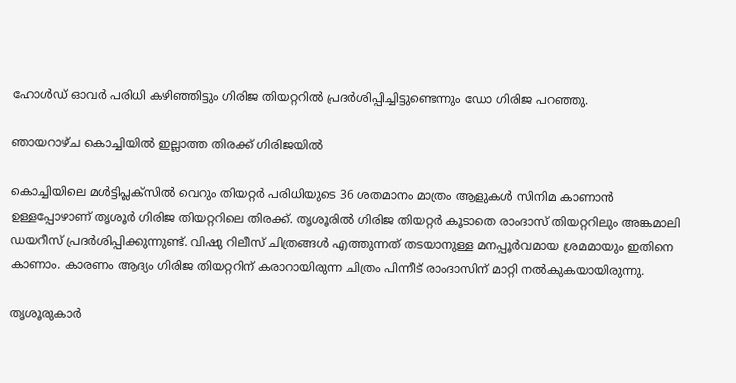ഹോള്‍ഡ് ഓവര്‍ പരിധി കഴിഞ്ഞിട്ടും ഗിരിജ തിയറ്ററില്‍ പ്രദര്‍ശിപ്പിച്ചിട്ടുണ്ടെന്നും ഡോ ഗിരിജ പറഞ്ഞു.

ഞായറാഴ്ച കൊച്ചിയില്‍ ഇല്ലാത്ത തിരക്ക് ഗിരിജയില്‍

കൊച്ചിയിലെ മള്‍ട്ടിപ്ലക്‌സില്‍ വെറും തിയറ്റര്‍ പരിധിയുടെ 36 ശതമാനം മാത്രം ആളുകള്‍ സിനിമ കാണാന്‍ ഉള്ളപ്പോഴാണ് തൃശൂര്‍ ഗിരിജ തിയറ്ററിലെ തിരക്ക്. തൃശൂരില്‍ ഗിരിജ തിയറ്റര്‍ കൂടാതെ രാംദാസ് തിയറ്ററിലും അങ്കമാലി ഡയറീസ് പ്രദര്‍ശിപ്പിക്കുന്നുണ്ട്. വിഷു റിലീസ് ചിത്രങ്ങള്‍ എത്തുന്നത് തടയാനുള്ള മനപ്പൂര്‍വമായ ശ്രമമായും ഇതിനെ കാണാം. കാരണം ആദ്യം ഗിരിജ തിയറ്ററിന് കരാറായിരുന്ന ചിത്രം പിന്നീട് രാംദാസിന് മാറ്റി നല്‍കുകയായിരുന്നു.

തൃശൂരുകാർ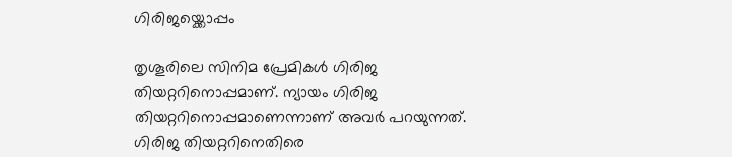ഗിരിജയ്ക്കൊപ്പം

തൃശൂരിലെ സിനിമ പ്രേമികൾ ഗിരിജ തിയറ്ററിനൊപ്പമാണ്. ന്യായം ഗിരിജ തിയറ്ററിനൊപ്പമാണെന്നാണ് അവർ പറയുന്നത്. ഗിരിജ തിയറ്ററിനെതിരെ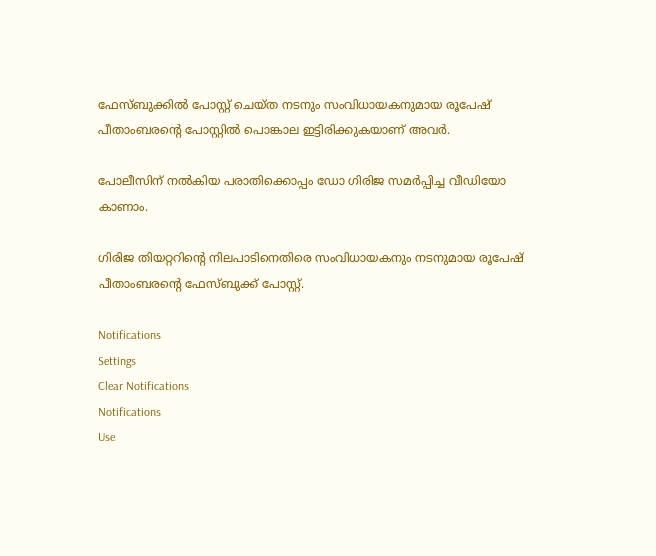ഫേസ്ബുക്കിൽ പോസ്റ്റ് ചെയ്ത നടനും സംവിധായകനുമായ രൂപേഷ് പീതാംബരന്റെ പോസ്റ്റിൽ പൊങ്കാല ഇട്ടിരിക്കുകയാണ് അവർ.

പോലീസിന് നൽകിയ പരാതിക്കൊപ്പം ഡോ ഗിരിജ സമർപ്പിച്ച വീഡിയോ കാണാം.

ഗിരിജ തിയറ്ററിന്റെ നിലപാടിനെതിരെ സംവിധായകനും നടനുമായ രൂപേഷ് പീതാംബരന്റെ ഫേസ്ബുക്ക് പോസ്റ്റ്.

Notifications
Settings
Clear Notifications
Notifications
Use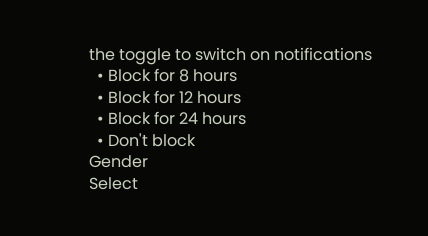the toggle to switch on notifications
  • Block for 8 hours
  • Block for 12 hours
  • Block for 24 hours
  • Don't block
Gender
Select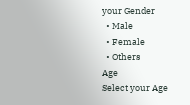your Gender
  • Male
  • Female
  • Others
Age
Select your Age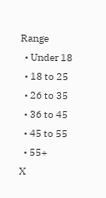Range
  • Under 18
  • 18 to 25
  • 26 to 35
  • 36 to 45
  • 45 to 55
  • 55+
X